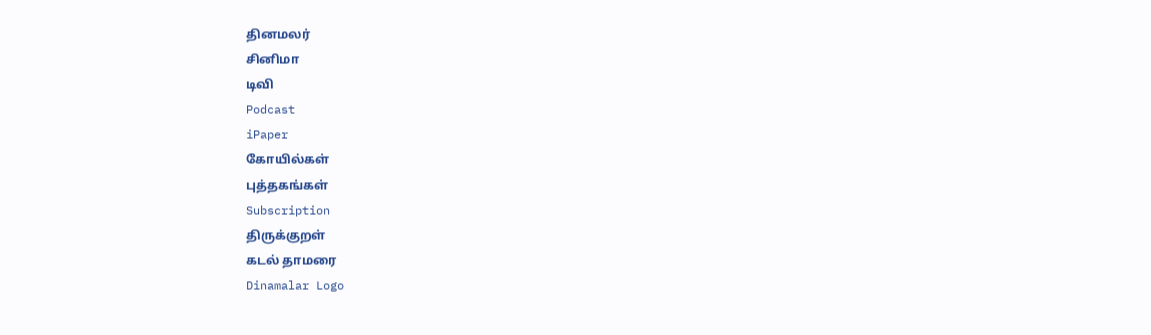தினமலர்
சினிமா
டிவி
Podcast
iPaper
கோயில்கள்
புத்தகங்கள்
Subscription
திருக்குறள்
கடல் தாமரை
Dinamalar Logo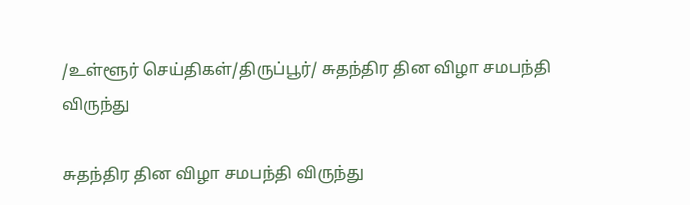/உள்ளூர் செய்திகள்/திருப்பூர்/ சுதந்திர தின விழா சமபந்தி விருந்து

சுதந்திர தின விழா சமபந்தி விருந்து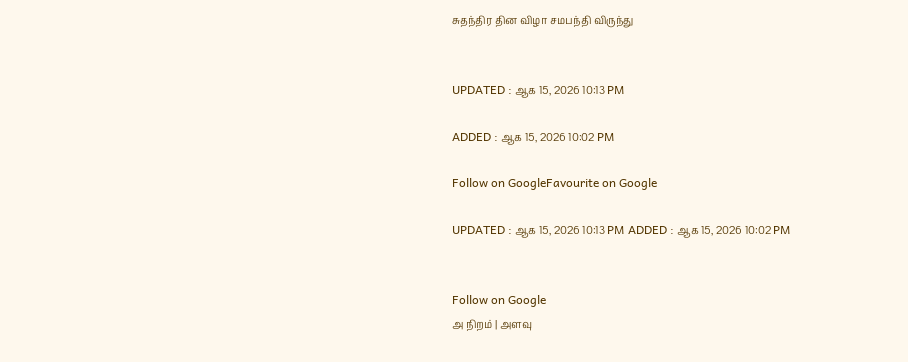சுதந்திர தின விழா சமபந்தி விருந்து


UPDATED : ஆக 15, 2026 10:13 PM

ADDED : ஆக 15, 2026 10:02 PM

Follow on GoogleFavourite on Google

UPDATED : ஆக 15, 2026 10:13 PM ADDED : ஆக 15, 2026 10:02 PM


Follow on Google
அ நிறம் | அளவு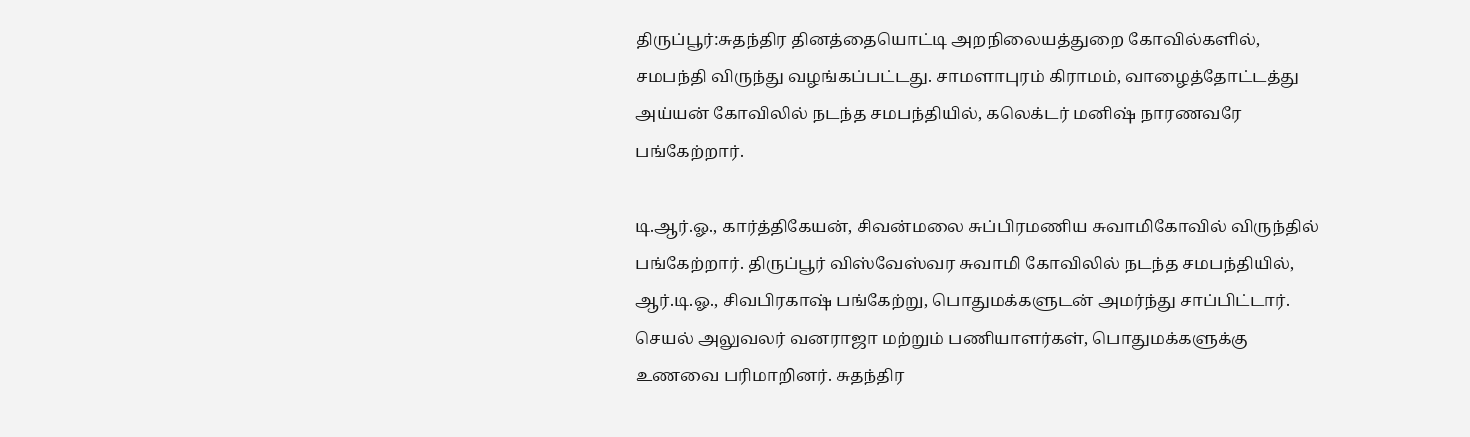திருப்பூர்:சுதந்திர தினத்தையொட்டி அறநிலையத்துறை கோவில்களில், சமபந்தி விருந்து வழங்கப்பட்டது. சாமளாபுரம் கிராமம், வாழைத்தோட்டத்து அய்யன் கோவிலில் நடந்த சமபந்தியில், கலெக்டர் மனிஷ் நாரணவரே பங்கேற்றார்.

டி.ஆர்.ஓ., கார்த்திகேயன், சிவன்மலை சுப்பிரமணிய சுவாமிகோவில் விருந்தில் பங்கேற்றார். திருப்பூர் விஸ்வேஸ்வர சுவாமி கோவிலில் நடந்த சமபந்தியில், ஆர்.டி.ஓ., சிவபிரகாஷ் பங்கேற்று, பொதுமக்களுடன் அமர்ந்து சாப்பிட்டார். செயல் அலுவலர் வனராஜா மற்றும் பணியாளர்கள், பொதுமக்களுக்கு உணவை பரிமாறினர். சுதந்திர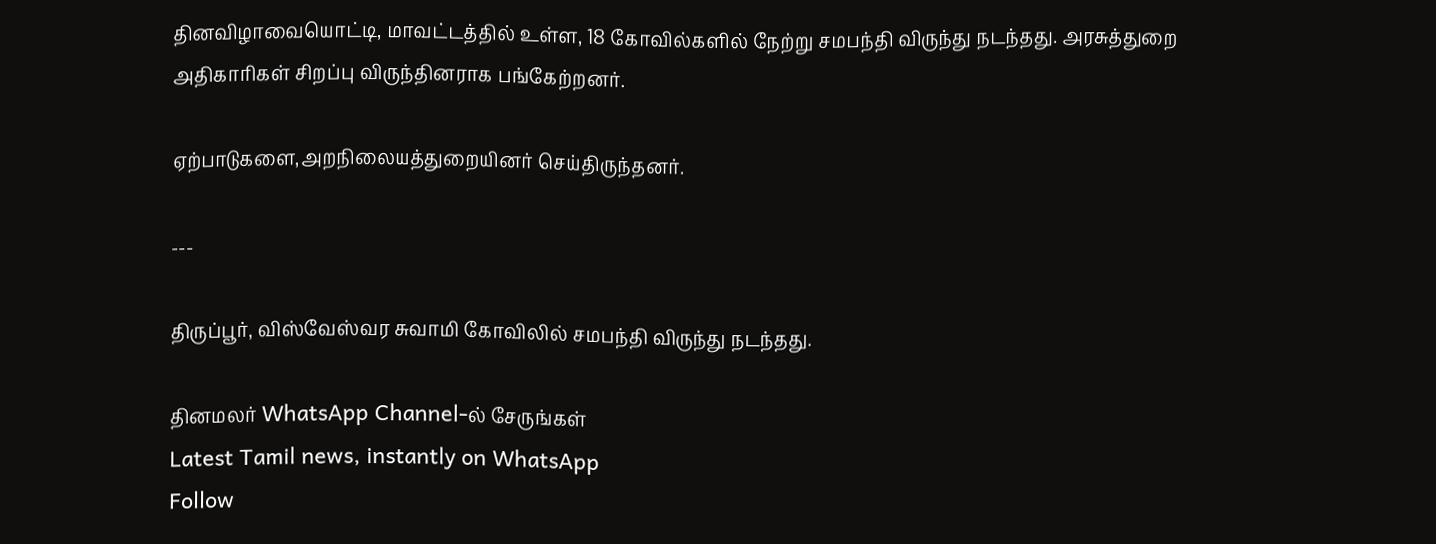தினவிழாவையொட்டி, மாவட்டத்தில் உள்ள, 18 கோவில்களில் நேற்று சமபந்தி விருந்து நடந்தது. அரசுத்துறை அதிகாரிகள் சிறப்பு விருந்தினராக பங்கேற்றனர்.

ஏற்பாடுகளை,அறநிலையத்துறையினர் செய்திருந்தனர்.

---

திருப்பூர், விஸ்வேஸ்வர சுவாமி கோவிலில் சமபந்தி விருந்து நடந்தது.

தினமலர் WhatsApp Channel-ல் சேருங்கள்
Latest Tamil news, instantly on WhatsApp
Follow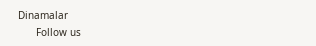Dinamalar
      Follow us